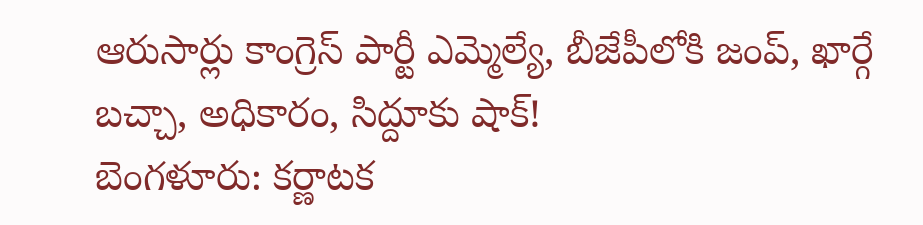ఆరుసార్లు కాంగ్రెస్ పార్టీ ఎమ్మెల్యే, బీజేపీలోకి జంప్, ఖార్గే బచ్చా, అధికారం, సిద్దూకు షాక్!
బెంగళూరు: కర్ణాటక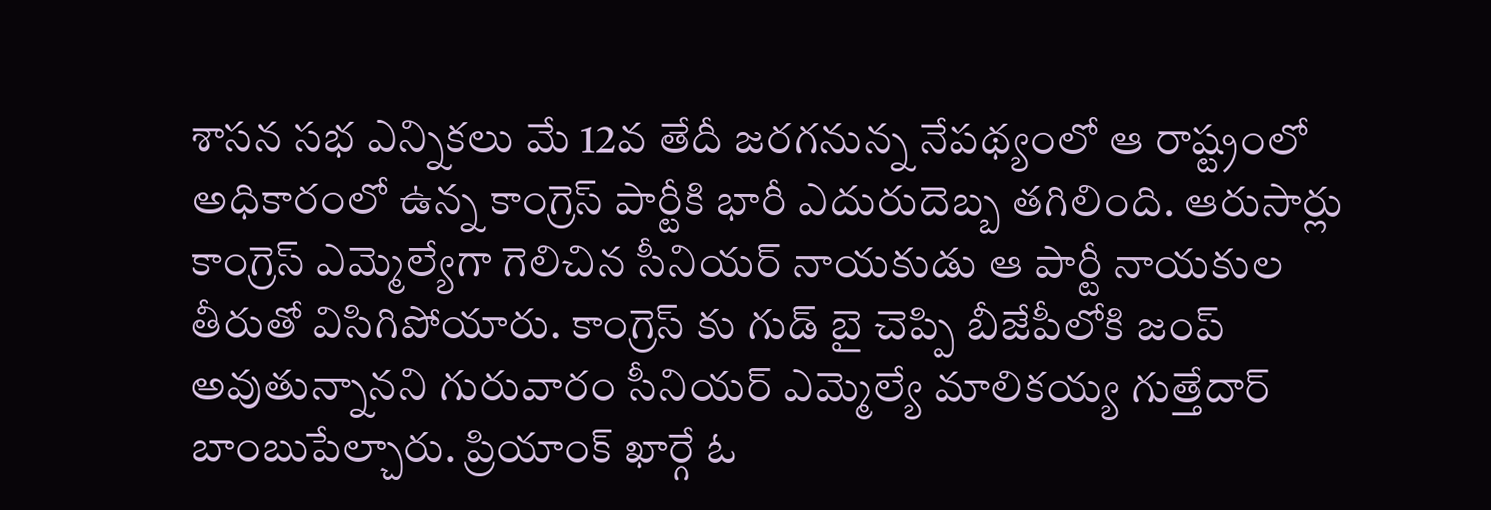శాసన సభ ఎన్నికలు మే 12వ తేదీ జరగనున్న నేపథ్యంలో ఆ రాష్ట్రంలో అధికారంలో ఉన్న కాంగ్రెస్ పార్టీకి భారీ ఎదురుదెబ్బ తగిలింది. ఆరుసార్లు కాంగ్రెస్ ఎమ్మెల్యేగా గెలిచిన సీనియర్ నాయకుడు ఆ పార్టీ నాయకుల తీరుతో విసిగిపోయారు. కాంగ్రెస్ కు గుడ్ బై చెప్పి బీజేపీలోకి జంప్ అవుతున్నానని గురువారం సీనియర్ ఎమ్మెల్యే మాలికయ్య గుత్తేదార్ బాంబుపేల్చారు. ప్రియాంక్ ఖార్గే ఓ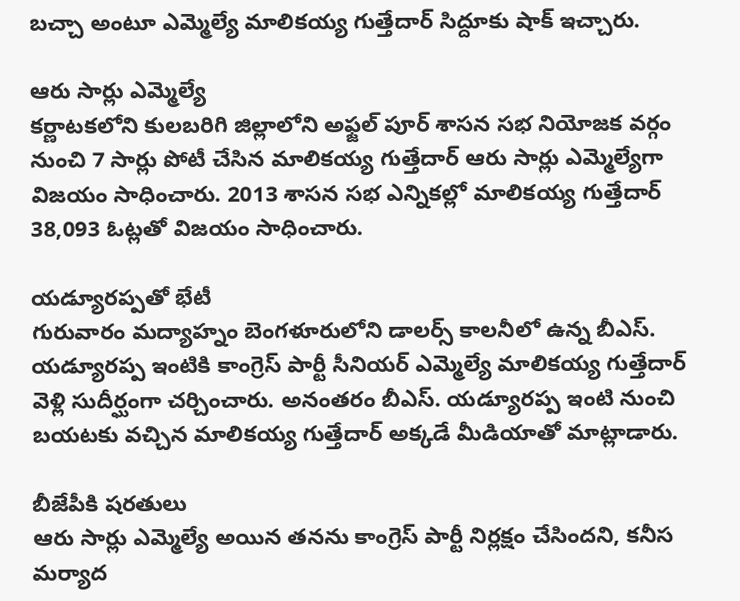బచ్చా అంటూ ఎమ్మెల్యే మాలికయ్య గుత్తేదార్ సిద్దూకు షాక్ ఇచ్చారు.

ఆరు సార్లు ఎమ్మెల్యే
కర్ణాటకలోని కులబరిగి జిల్లాలోని అఫ్జల్ పూర్ శాసన సభ నియోజక వర్గం నుంచి 7 సార్లు పోటీ చేసిన మాలికయ్య గుత్తేదార్ ఆరు సార్లు ఎమ్మెల్యేగా విజయం సాధించారు. 2013 శాసన సభ ఎన్నికల్లో మాలికయ్య గుత్తేదార్ 38,093 ఓట్లతో విజయం సాధించారు.

యడ్యూరప్పతో భేటీ
గురువారం మద్యాహ్నం బెంగళూరులోని డాలర్స్ కాలనీలో ఉన్న బీఎస్. యడ్యూరప్ప ఇంటికి కాంగ్రెస్ పార్టీ సీనియర్ ఎమ్మెల్యే మాలికయ్య గుత్తేదార్ వెళ్లి సుదీర్ఘంగా చర్చించారు. అనంతరం బీఎస్. యడ్యూరప్ప ఇంటి నుంచి బయటకు వచ్చిన మాలికయ్య గుత్తేదార్ అక్కడే మీడియాతో మాట్లాడారు.

బీజేపీకి షరతులు
ఆరు సార్లు ఎమ్మెల్యే అయిన తనను కాంగ్రెస్ పార్టీ నిర్లక్షం చేసిందని, కనీస మర్యాద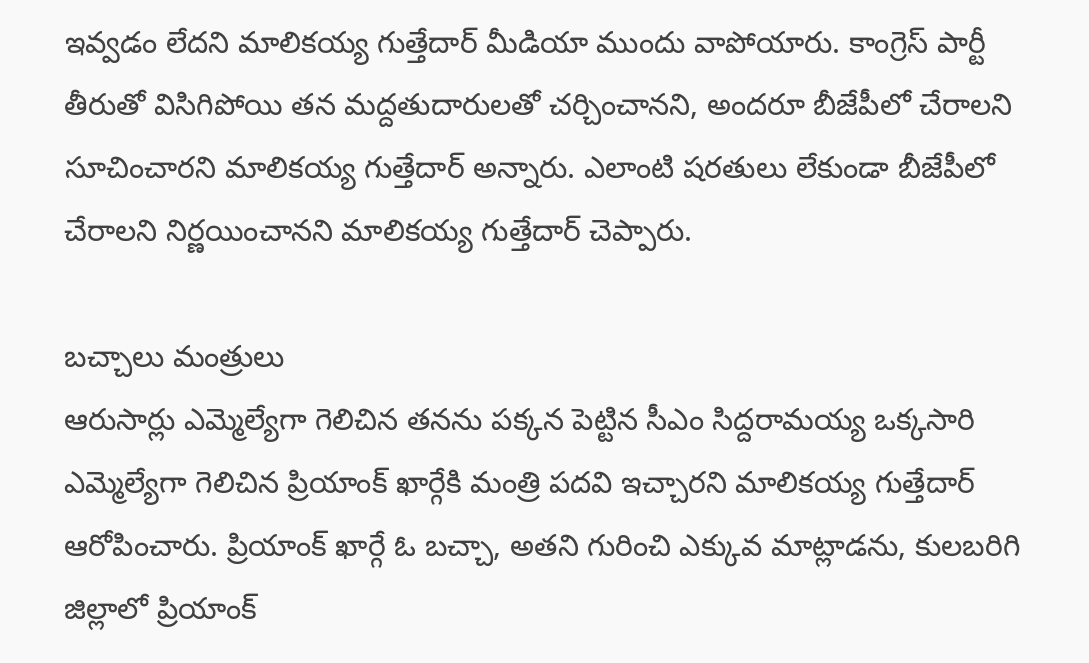ఇవ్వడం లేదని మాలికయ్య గుత్తేదార్ మీడియా ముందు వాపోయారు. కాంగ్రెస్ పార్టీ తీరుతో విసిగిపోయి తన మద్దతుదారులతో చర్చించానని, అందరూ బీజేపీలో చేరాలని సూచించారని మాలికయ్య గుత్తేదార్ అన్నారు. ఎలాంటి షరతులు లేకుండా బీజేపీలో చేరాలని నిర్ణయించానని మాలికయ్య గుత్తేదార్ చెప్పారు.

బచ్చాలు మంత్రులు
ఆరుసార్లు ఎమ్మెల్యేగా గెలిచిన తనను పక్కన పెట్టిన సీఎం సిద్దరామయ్య ఒక్కసారి ఎమ్మెల్యేగా గెలిచిన ప్రియాంక్ ఖార్గేకి మంత్రి పదవి ఇచ్చారని మాలికయ్య గుత్తేదార్ ఆరోపించారు. ప్రియాంక్ ఖార్గే ఓ బచ్చా, అతని గురించి ఎక్కువ మాట్లాడను, కులబరిగి జిల్లాలో ప్రియాంక్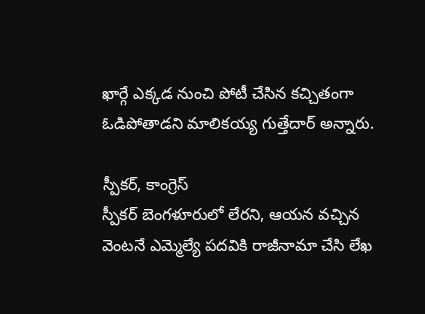ఖార్గే ఎక్కడ నుంచి పోటీ చేసిన కచ్చితంగా ఓడిపోతాడని మాలికయ్య గుత్తేదార్ అన్నారు.

స్పీకర్, కాంగ్రెస్
స్పీకర్ బెంగళూరులో లేరని, ఆయన వచ్చిన వెంటనే ఎమ్మెల్యే పదవికి రాజీనామా చేసి లేఖ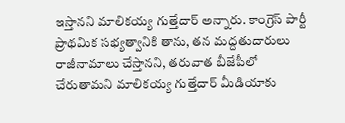ఇస్తానని మాలికయ్య గుత్తేదార్ అన్నారు. కాంగ్రెస్ పార్టీ ప్రాథమిక సభ్యత్వానికి తాను, తన మద్దతుదారులు రాజీనామాలు చేస్తానని, తరువాత బీజేపీలో చేరుతామని మాలికయ్య గుత్తేదార్ మీడియాకు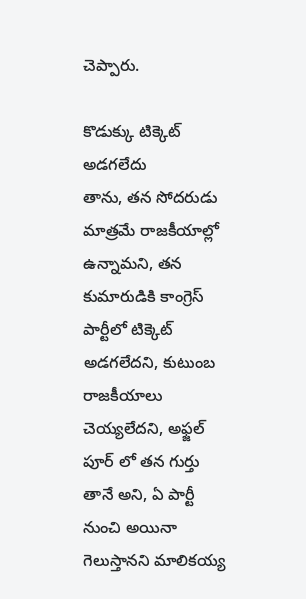చెప్పారు.

కొడుక్కు టిక్కెట్ అడగలేదు
తాను, తన సోదరుడు మాత్రమే రాజకీయాల్లో ఉన్నామని, తన కుమారుడికి కాంగ్రెస్ పార్టీలో టిక్కెట్ అడగలేదని, కుటుంబ రాజకీయాలు చెయ్యలేదని, అఫ్జల్ పూర్ లో తన గుర్తు తానే అని, ఏ పార్టీ నుంచి అయినా గెలుస్తానని మాలికయ్య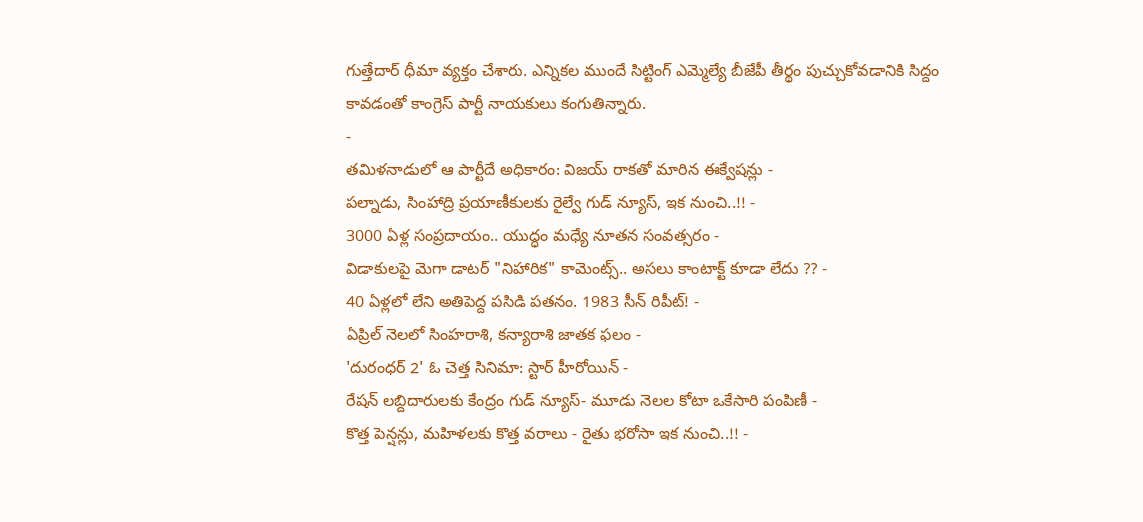గుత్తేదార్ ధీమా వ్యక్తం చేశారు. ఎన్నికల ముందే సిట్టింగ్ ఎమ్మెల్యే బీజేపీ తీర్థం పుచ్చుకోవడానికి సిద్దం కావడంతో కాంగ్రెస్ పార్టీ నాయకులు కంగుతిన్నారు.
-
తమిళనాడులో ఆ పార్టీదే అధికారం: విజయ్ రాకతో మారిన ఈక్వేషన్లు -
పల్నాడు, సింహాద్రి ప్రయాణీకులకు రైల్వే గుడ్ న్యూస్, ఇక నుంచి..!! -
3000 ఏళ్ల సంప్రదాయం.. యుద్ధం మధ్యే నూతన సంవత్సరం -
విడాకులపై మెగా డాటర్ "నిహారిక" కామెంట్స్.. అసలు కాంటాక్ట్ కూడా లేదు ?? -
40 ఏళ్లలో లేని అతిపెద్ద పసిడి పతనం. 1983 సీన్ రిపీట్! -
ఏప్రిల్ నెలలో సింహరాశి, కన్యారాశి జాతక ఫలం -
'దురంధర్ 2' ఓ చెత్త సినిమా: స్టార్ హీరోయిన్ -
రేషన్ లబ్దిదారులకు కేంద్రం గుడ్ న్యూస్- మూడు నెలల కోటా ఒకేసారి పంపిణీ -
కొత్త పెన్షన్లు, మహిళలకు కొత్త వరాలు - రైతు భరోసా ఇక నుంచి..!! -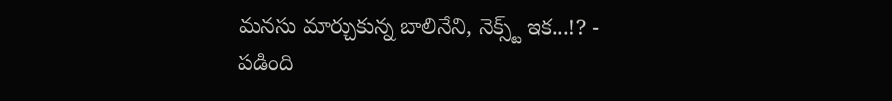మనసు మార్చుకున్న బాలినేని, నెక్స్ట్ ఇక...!? -
పడింది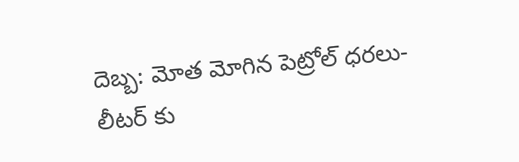దెబ్బ: మోత మోగిన పెట్రోల్ ధరలు- లీటర్ కు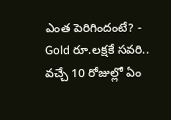ఎంత పెరిగిందంటే? -
Gold రూ.లక్షకే సవరి.. వచ్చే 10 రోజుల్లో ఏం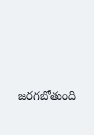జరగబోతుంది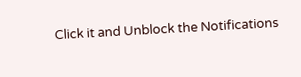Click it and Unblock the Notifications